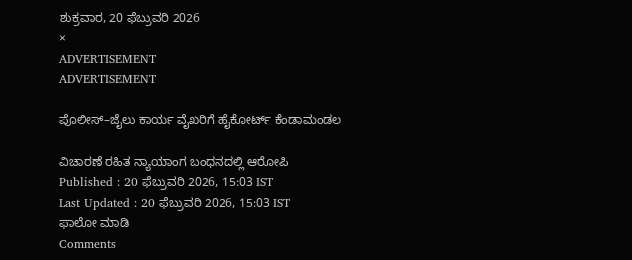ಶುಕ್ರವಾರ, 20 ಫೆಬ್ರುವರಿ 2026
×
ADVERTISEMENT
ADVERTISEMENT

ಪೊಲೀಸ್‌–ಜೈಲು ಕಾರ್ಯ ವೈಖರಿಗೆ ಹೈಕೋರ್ಟ್ ಕೆಂಡಾಮಂಡಲ

ವಿಚಾರಣೆ ರಹಿತ ನ್ಯಾಯಾಂಗ ಬಂಧನದಲ್ಲಿ ಆರೋಪಿ
Published : 20 ಫೆಬ್ರುವರಿ 2026, 15:03 IST
Last Updated : 20 ಫೆಬ್ರುವರಿ 2026, 15:03 IST
ಫಾಲೋ ಮಾಡಿ
Comments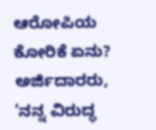ಆರೋಪಿಯ ಕೋರಿಕೆ ಏನು?
ಅರ್ಜಿದಾರರು, ‘ನನ್ನ ವಿರುದ್ಧ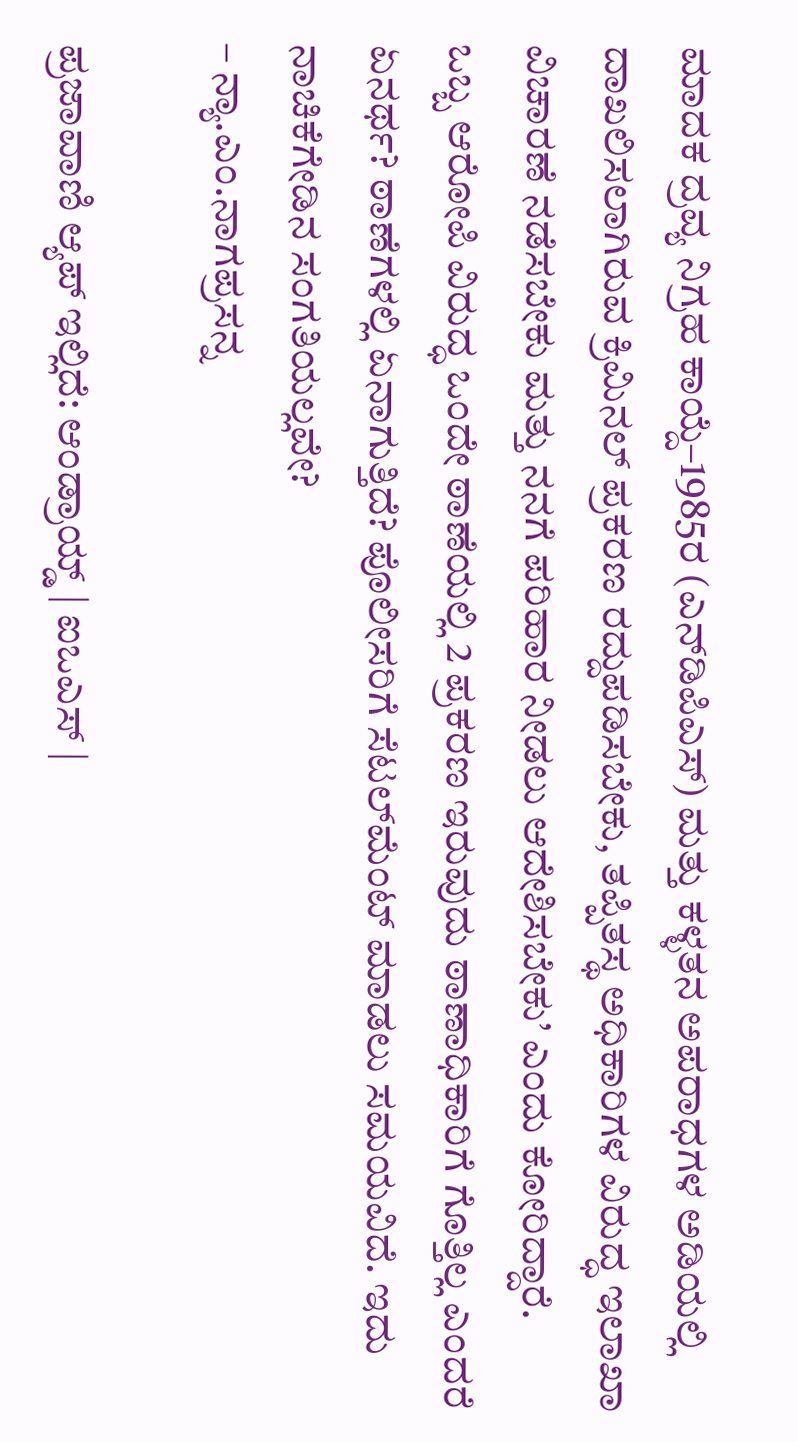ಮಾದಕ ದ್ರವ್ಯ ನಿಗ್ರಹ ಕಾಯ್ದೆ–1985ರ (ಎನ್‌ಡಿಪಿಎಸ್‌) ಮತ್ತು ಕಳ್ಳತನ ಅಪರಾಧಗಳ ಅಡಿಯಲ್ಲಿ ದಾಖಲಿಸಲಾಗಿರುವ ಕ್ರಿಮಿನಲ್‌ ಪ್ರಕರಣ ರದ್ದುಪಡಿಸಬೇಕು, ತಪ್ಪಿತಸ್ಥ ಅಧಿಕಾರಿಗಳ ವಿರುದ್ಧ ಇಲಾಖಾ ವಿಚಾರಣೆ ನಡೆಸಬೇಕು ಮತ್ತು ನನಗೆ ಪರಿಹಾರ ನೀಡಲು ಆದೇಶಿಸಬೇಕು’ ಎಂದು ಕೋರಿದ್ದಾರೆ.
ಒಬ್ಬ ಆರೋಪಿ ವಿರುದ್ಧ ಒಂದೇ ಠಾಣೆಯಲ್ಲಿ 2 ಪ್ರಕರಣ ಇರುವುದು ಠಾಣಾಧಿಕಾರಿಗೆ ಗೊತ್ತಿಲ್ಲ ಎಂದರೆ ಏನರ್ಥ? ಠಾಣೆಗಳಲ್ಲಿ ಏನಾಗುತ್ತಿದೆ? ಪೊಲೀಸರಿಗೆ ಸೆಟಲ್‌ಮೆಂಟ್‌ ಮಾಡಲು ಸಮಯವಿದೆ. ಇದು ನಾಚಿಕೆಗೇಡಿನ ಸಂಗತಿಯಲ್ಲವೇ?
– ನ್ಯಾ.ಎಂ.ನಾಗಪ್ರಸನ್ನ

ಪ್ರಜಾವಾಣಿ ಆ್ಯಪ್ ಇಲ್ಲಿದೆ: ಆಂಡ್ರಾಯ್ಡ್ | ಐಒಎಸ್ |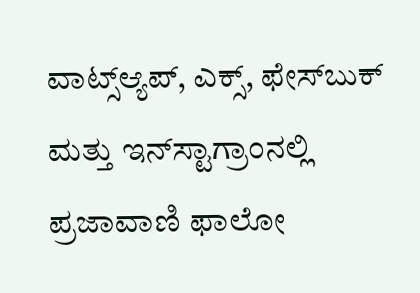ವಾಟ್ಸ್ಆ್ಯಪ್, ಎಕ್ಸ್, ಫೇಸ್‌ಬುಕ್ ಮತ್ತು ಇನ್‌ಸ್ಟಾಗ್ರಾಂನಲ್ಲಿ ಪ್ರಜಾವಾಣಿ ಫಾಲೋ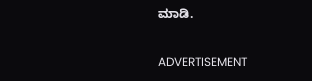ಮಾಡಿ.

ADVERTISEMENT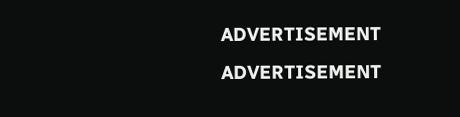ADVERTISEMENT
ADVERTISEMENT